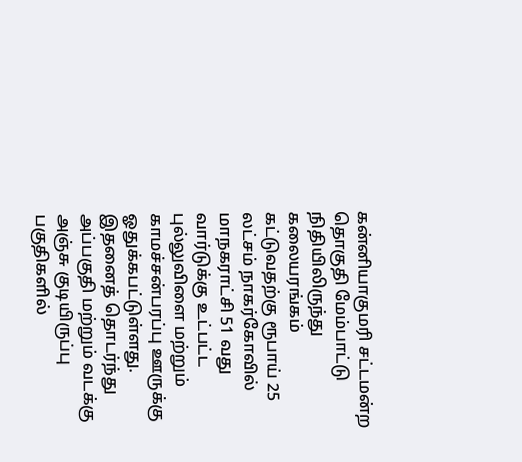கன்னியாகுமரி சட்டமன்ற தொகுதி மேம்பாட்டு நிதியிலிருந்து கலையரங்கம் கட்டுவதற்கு ரூபாய் 25 லட்சம் நாகர்கோவில் மாநகராட்சி 51 வது வார்டுக்கு உட்பட்ட புல்லுவிளை மற்றும் காமச்சன்பரப்பு ஊருக்கு ஓதுக்கபட்டுள்ளது. இதனைத் தொடர்ந்து அப்பகுதி மற்றும் வடக்கு அஞ்சு குடியிருப்பு பகுதிகளில்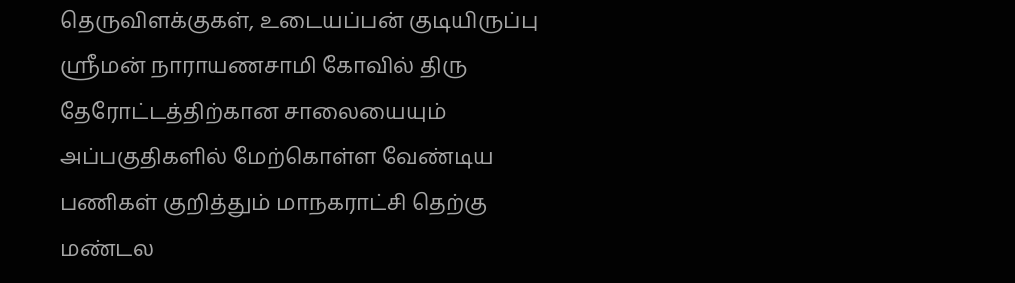தெருவிளக்குகள், உடையப்பன் குடியிருப்பு ஸ்ரீமன் நாராயணசாமி கோவில் திரு தேரோட்டத்திற்கான சாலையையும் அப்பகுதிகளில் மேற்கொள்ள வேண்டிய பணிகள் குறித்தும் மாநகராட்சி தெற்கு மண்டல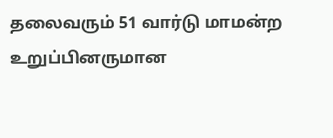தலைவரும் 51 வார்டு மாமன்ற உறுப்பினருமான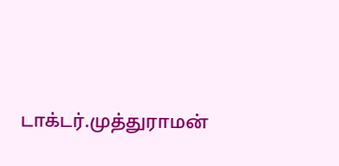டாக்டர்.முத்துராமன்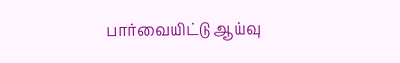பார்வையிட்டு ஆய்வு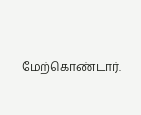மேற்கொண்டார்.